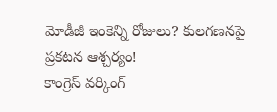మోడీజీ ఇంకెన్ని రోజులు? కులగణనపై ప్రకటన ఆశ్చర్యం!
కాంగ్రెస్ వర్కింగ్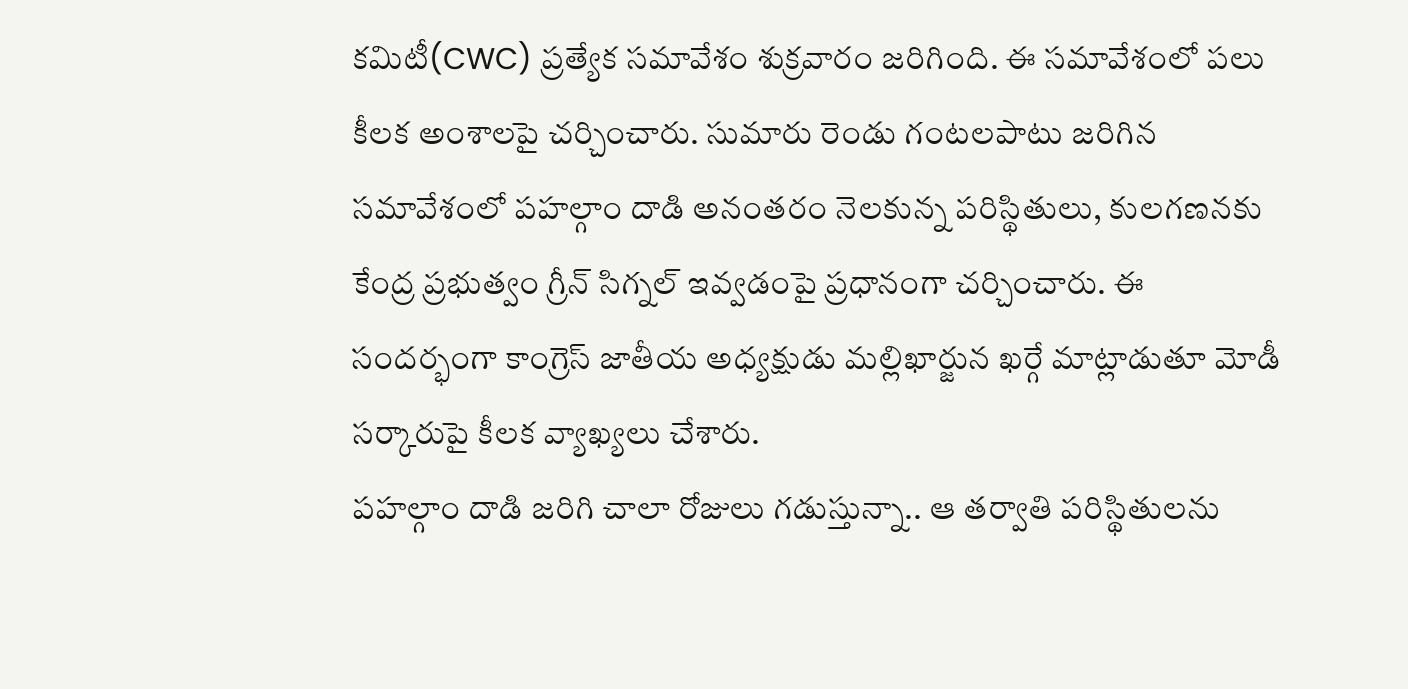కమిటీ(CWC) ప్రత్యేక సమావేశం శుక్రవారం జరిగింది. ఈ సమావేశంలో పలు కీలక అంశాలపై చర్చించారు. సుమారు రెండు గంటలపాటు జరిగిన సమావేశంలో పహల్గాం దాడి అనంతరం నెలకున్న పరిస్థితులు, కులగణనకు కేంద్ర ప్రభుత్వం గ్రీన్ సిగ్నల్ ఇవ్వడంపై ప్రధానంగా చర్చించారు. ఈ సందర్భంగా కాంగ్రెస్ జాతీయ అధ్యక్షుడు మల్లిఖార్జున ఖర్గే మాట్లాడుతూ మోడీ సర్కారుపై కీలక వ్యాఖ్యలు చేశారు.
పహల్గాం దాడి జరిగి చాలా రోజులు గడుస్తున్నా.. ఆ తర్వాతి పరిస్థితులను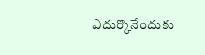ఎదుర్కొనేందుకు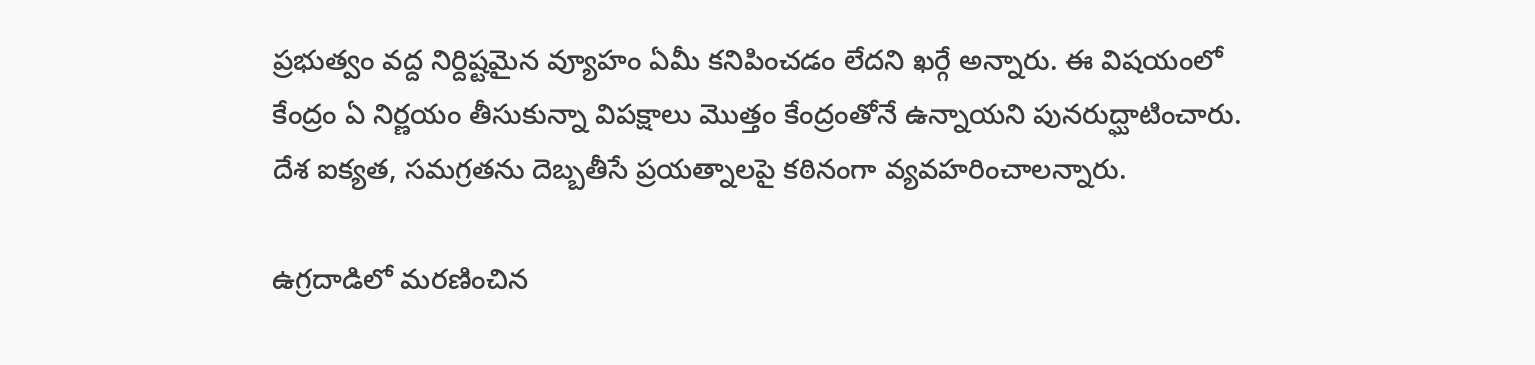ప్రభుత్వం వద్ద నిర్దిష్టమైన వ్యూహం ఏమీ కనిపించడం లేదని ఖర్గే అన్నారు. ఈ విషయంలో కేంద్రం ఏ నిర్ణయం తీసుకున్నా విపక్షాలు మొత్తం కేంద్రంతోనే ఉన్నాయని పునరుద్ఘాటించారు. దేశ ఐక్యత, సమగ్రతను దెబ్బతీసే ప్రయత్నాలపై కఠినంగా వ్యవహరించాలన్నారు.

ఉగ్రదాడిలో మరణించిన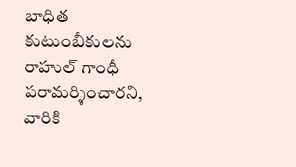బాధిత కుటుంబీకులను రాహుల్ గాంధీ పరామర్శించారని, వారికి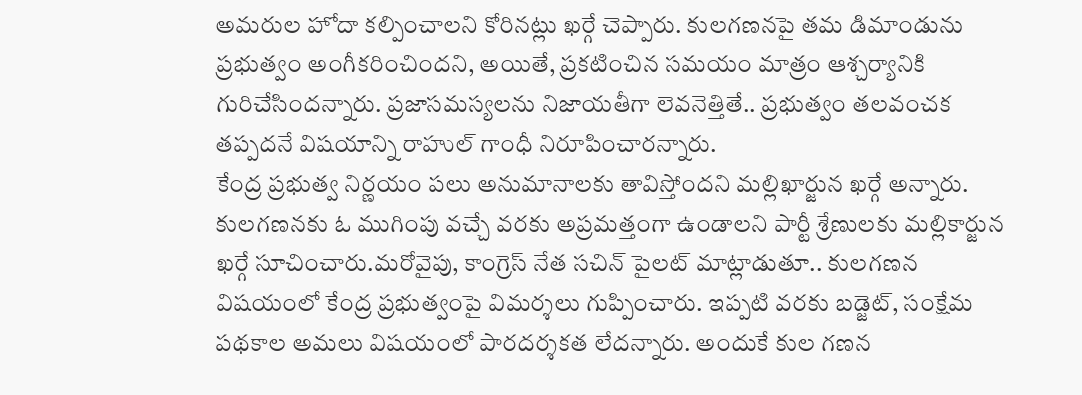అమరుల హోదా కల్పించాలని కోరినట్లు ఖర్గే చెప్పారు. కులగణనపై తమ డిమాండును ప్రభుత్వం అంగీకరించిందని, అయితే, ప్రకటించిన సమయం మాత్రం ఆశ్చర్యానికి గురిచేసిందన్నారు. ప్రజాసమస్యలను నిజాయతీగా లెవనెత్తితే.. ప్రభుత్వం తలవంచక తప్పదనే విషయాన్ని రాహుల్ గాంధీ నిరూపించారన్నారు.
కేంద్ర ప్రభుత్వ నిర్ణయం పలు అనుమానాలకు తావిస్తోందని మల్లిఖార్జున ఖర్గే అన్నారు. కులగణనకు ఓ ముగింపు వచ్చే వరకు అప్రమత్తంగా ఉండాలని పార్టీ శ్రేణులకు మల్లికార్జున ఖర్గే సూచించారు.మరోవైపు, కాంగ్రెస్ నేత సచిన్ పైలట్ మాట్లాడుతూ.. కులగణన విషయంలో కేంద్ర ప్రభుత్వంపై విమర్శలు గుప్పించారు. ఇప్పటి వరకు బడ్జెట్, సంక్షేమ పథకాల అమలు విషయంలో పారదర్శకత లేదన్నారు. అందుకే కుల గణన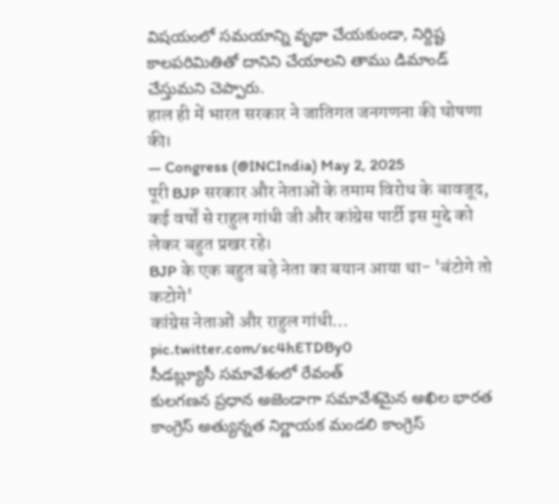విషయంలో సమయాన్ని వృథా చేయకుండా, నిర్దిష్ట కాలపరిమితితో దానిని చేయాలని తాము డిమాండ్ చేస్తుమని చెప్పారు.
हाल ही में भारत सरकार ने जातिगत जनगणना की घोषणा की।
— Congress (@INCIndia) May 2, 2025
पूरी BJP सरकार और नेताओं के तमाम विरोध के बावजूद, कई वर्षों से राहुल गांधी जी और कांग्रेस पार्टी इस मुद्दे को लेकर बहुत प्रखर रहे।
BJP के एक बहुत बड़े नेता का बयान आया था- 'बंटोगे तो कटोगे'
कांग्रेस नेताओं और राहुल गांधी… pic.twitter.com/sc4hETDBy0
సీడబ్ల్యూసీ సమావేశంలో రేవంత్
కులగణన ప్రధాన అజెండాగా సమావేశమైన అఖిల భారత కాంగ్రెస్ అత్యున్నత నిర్ణాయక మండలి కాంగ్రెస్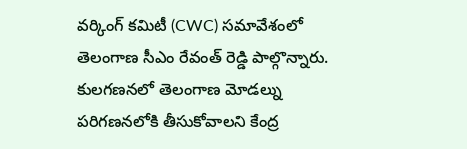వర్కింగ్ కమిటీ (CWC) సమావేశంలో తెలంగాణ సీఎం రేవంత్ రెడ్డి పాల్గొన్నారు. కులగణనలో తెలంగాణ మోడల్ను పరిగణనలోకి తీసుకోవాలని కేంద్ర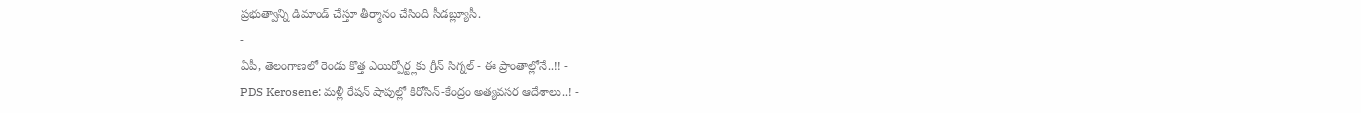ప్రభుత్వాన్ని డిమాండ్ చేస్తూ తీర్మానం చేసింది సీడబ్ల్యూసీ.
-
ఏపీ, తెలంగాణలో రెండు కొత్త ఎయిర్పోర్ట్లకు గ్రీన్ సిగ్నల్ - ఈ ప్రాంతాల్లోనే..!! -
PDS Kerosene: మళ్లీ రేషన్ షాపుల్లో కిరోసిన్-కేంద్రం అత్యవసర ఆదేశాలు..! -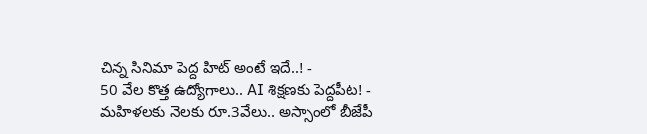చిన్న సినిమా పెద్ద హిట్ అంటే ఇదే..! -
50 వేల కొత్త ఉద్యోగాలు.. AI శిక్షణకు పెద్దపీట! -
మహిళలకు నెలకు రూ.3వేలు.. అస్సాంలో బీజేపీ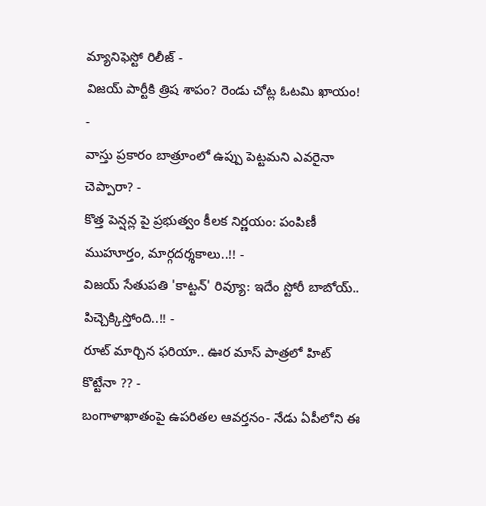మ్యానిఫెస్టో రిలీజ్ -
విజయ్ పార్టీకి త్రిష శాపం? రెండు చోట్ల ఓటమి ఖాయం! -
వాస్తు ప్రకారం బాత్రూంలో ఉప్పు పెట్టమని ఎవరైనా చెప్పారా? -
కొత్త పెన్షన్ల పై ప్రభుత్వం కీలక నిర్ణయం: పంపిణీ ముహూర్తం, మార్గదర్శకాలు..!! -
విజయ్ సేతుపతి 'కాట్టన్' రివ్యూ: ఇదేం స్టోరీ బాబోయ్.. పిచ్చెక్కిస్తోంది..!! -
రూట్ మార్చిన ఫరియా.. ఊర మాస్ పాత్రలో హిట్ కొట్టేనా ?? -
బంగాళాఖాతంపై ఉపరితల ఆవర్తనం- నేడు ఏపీలోని ఈ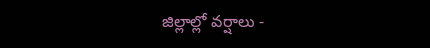జిల్లాల్లో వర్షాలు -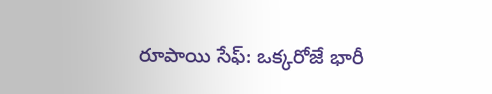రూపాయి సేఫ్: ఒక్కరోజే భారీ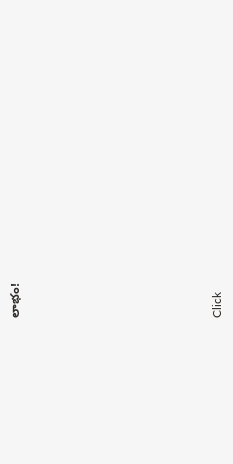లాభం!












Click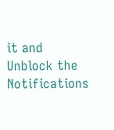it and Unblock the Notifications